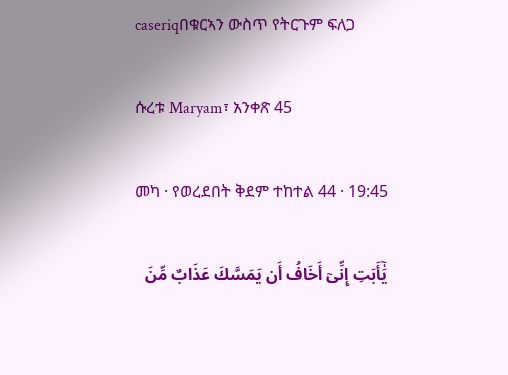caseriqበቁርኣን ውስጥ የትርጉም ፍለጋ

ሱረቱ Maryam፣ አንቀጽ 45

መካ · የወረደበት ቅደም ተከተል 44 · 19:45

يَٰٓأَبَتِ إِنِّىٓ أَخَافُ أَن يَمَسَّكَ عَذَابٌ مِّنَ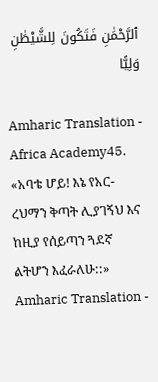ٱلرَّحْمَٰنِ فَتَكُونَ لِلشَّيْطَٰنِ وَلِيًّا

Amharic Translation - Africa Academy45. «አባቴ ሆይ! እኔ የአር-ረህማን ቅጣት ሊያገኝህ እና ከዚያ የሰይጣን ጓደኛ ልትሆን እፈራለሁ::»
Amharic Translation -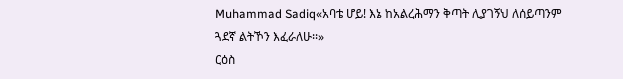Muhammad Sadiq«አባቴ ሆይ! እኔ ከአልረሕማን ቅጣት ሊያገኝህ ለሰይጣንም ጓደኛ ልትኾን እፈራለሁ፡፡»
ርዕስ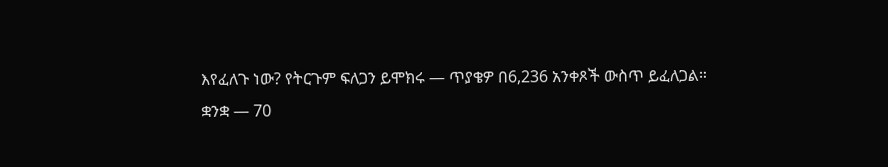እየፈለጉ ነው? የትርጉም ፍለጋን ይሞክሩ — ጥያቄዎ በ6,236 አንቀጾች ውስጥ ይፈለጋል።
ቋንቋ — 70